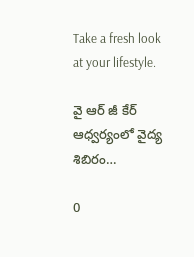Take a fresh look at your lifestyle.

వై ఆర్ జీ కేర్ ఆధ్వర్యంలో వైద్య శిబిరం…

0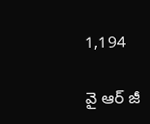1,194

వై ఆర్ జీ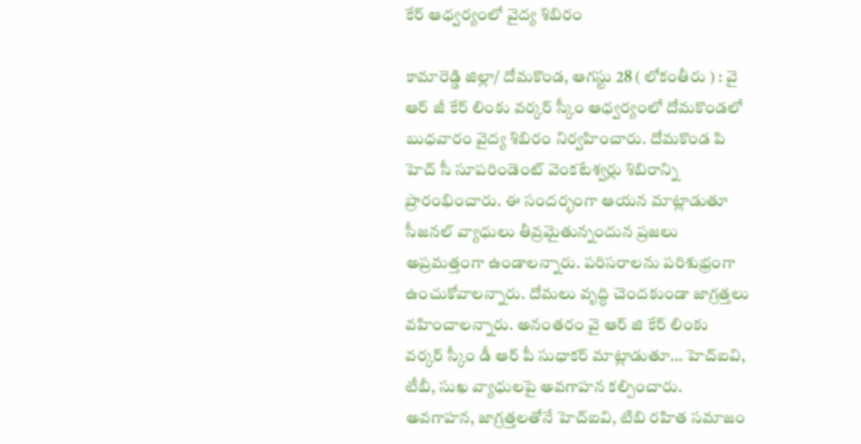కేర్ ఆధ్వర్యంలో వైద్య శిబిరం

కామారెడ్డి జిల్లా/ దోమకొండ, ఆగస్టు 28 ( లోకంతీరు ) : వై ఆర్ జీ కేర్ లింకు వర్కర్ స్కీం ఆధ్వర్యంలో దోమకొండలో బుధవారం వైద్య శిబిరం నిర్వహించారు. దోమకొండ పి హెచ్ సీ సూపరిండెంట్ వెంకటేశ్వర్లు శిబిరాన్ని ప్రారంభించారు. ఈ సందర్భంగా ఆయన మాట్లాడుతూ సీజనల్ వ్యాధులు తీవ్రమైతున్నందున ప్రజలు అప్రమత్తంగా ఉండాలన్నారు. పరిసరాలను పరిశుభ్రంగా ఉంచుకోవాలన్నారు. దోమలు వృద్ధి చెందకుండా జాగ్రత్తలు వహించాలన్నారు. అనంతరం వై ఆర్ జి కేర్ లింకు వర్కర్ స్కీం డీ ఆర్ పీ సుధాకర్ మాట్లాడుతూ… హెచ్ఐవి, టీబీ, సుఖ వ్యాధులపై అవగాహన కల్పించారు. అవగాహన, జాగ్రత్తలతోనే హెచ్ఐవి, టిబి రహిత సమాజం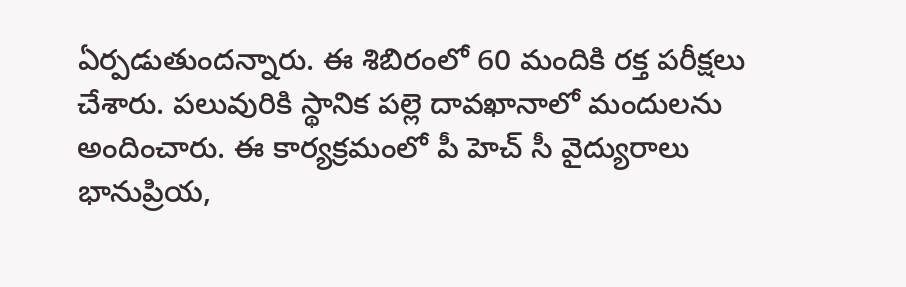ఏర్పడుతుందన్నారు. ఈ శిబిరంలో 60 మందికి రక్త పరీక్షలు చేశారు. పలువురికి స్థానిక పల్లె దావఖానాలో మందులను అందించారు. ఈ కార్యక్రమంలో పీ హెచ్ సీ వైద్యురాలు భానుప్రియ,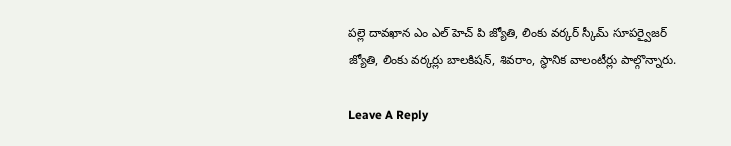పల్లె దావఖాన ఎం ఎల్ హెచ్ పి జ్యోతి, లింకు వర్కర్ స్కీమ్ సూపర్వైజర్ జ్యోతి, లింకు వర్కర్లు బాలకిషన్, శివరాం, స్థానిక వాలంటీర్లు పాల్గొన్నారు.

Leave A Reply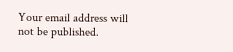Your email address will not be published.